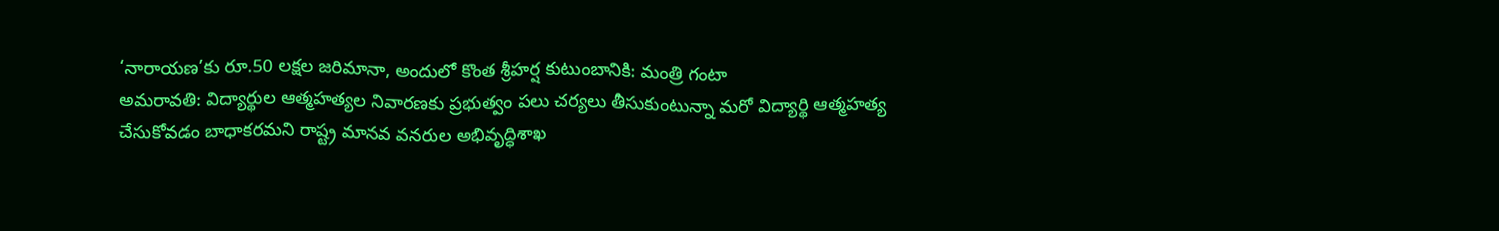‘నారాయణ’కు రూ.50 లక్షల జరిమానా, అందులో కొంత శ్రీహర్ష కుటుంబానికి: మంత్రి గంటా
అమరావతి: విద్యార్థుల ఆత్మహత్యల నివారణకు ప్రభుత్వం పలు చర్యలు తీసుకుంటున్నా మరో విద్యార్థి ఆత్మహత్య చేసుకోవడం బాధాకరమని రాష్ట్ర మానవ వనరుల అభివృద్ధిశాఖ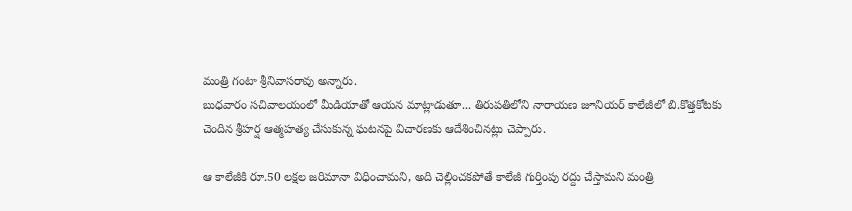మంత్రి గంటా శ్రీనివాసరావు అన్నారు.
బుధవారం సచివాలయంలో మీడియాతో ఆయన మాట్లాడుతూ... తిరుపతిలోని నారాయణ జూనియర్ కాలేజీలో బి.కొత్తకోటకు చెందిన శ్రీహర్ష ఆత్మహత్య చేసుకున్న ఘటనపై విచారణకు ఆదేశించినట్లు చెప్పారు.

ఆ కాలేజీకి రూ.50 లక్షల జరిమానా విధించామని, అది చెల్లించకపోతే కాలేజీ గుర్తింపు రద్దు చేస్తామని మంత్రి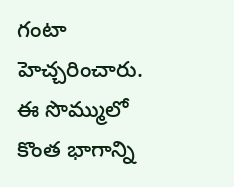గంటా హెచ్చరించారు. ఈ సొమ్ములో కొంత భాగాన్ని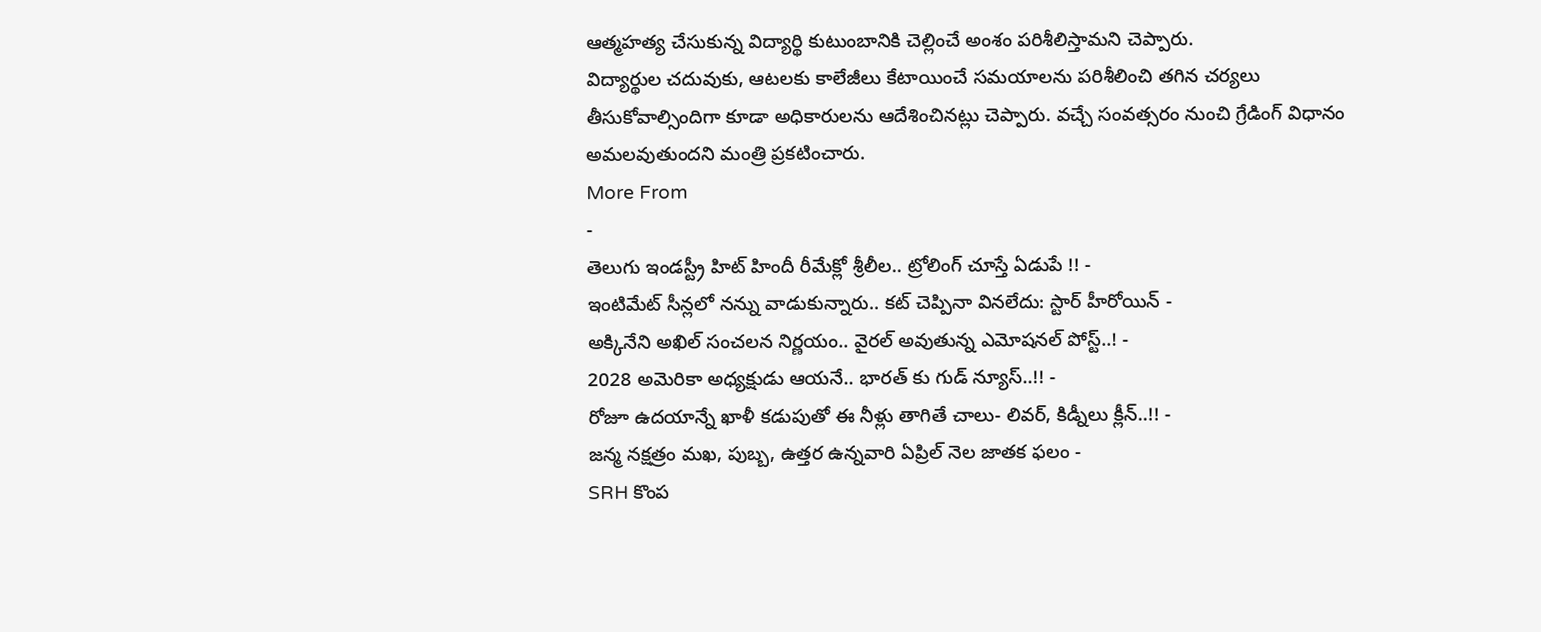ఆత్మహత్య చేసుకున్న విద్యార్థి కుటుంబానికి చెల్లించే అంశం పరిశీలిస్తామని చెప్పారు.
విద్యార్థుల చదువుకు, ఆటలకు కాలేజీలు కేటాయించే సమయాలను పరిశీలించి తగిన చర్యలు తీసుకోవాల్సిందిగా కూడా అధికారులను ఆదేశించినట్లు చెప్పారు. వచ్చే సంవత్సరం నుంచి గ్రేడింగ్ విధానం అమలవుతుందని మంత్రి ప్రకటించారు.
More From
-
తెలుగు ఇండస్ట్రీ హిట్ హిందీ రీమేక్లో శ్రీలీల.. ట్రోలింగ్ చూస్తే ఏడుపే !! -
ఇంటిమేట్ సీన్లలో నన్ను వాడుకున్నారు.. కట్ చెప్పినా వినలేదు: స్టార్ హీరోయిన్ -
అక్కినేని అఖిల్ సంచలన నిర్ణయం.. వైరల్ అవుతున్న ఎమోషనల్ పోస్ట్..! -
2028 అమెరికా అధ్యక్షుడు ఆయనే.. భారత్ కు గుడ్ న్యూస్..!! -
రోజూ ఉదయాన్నే ఖాళీ కడుపుతో ఈ నీళ్లు తాగితే చాలు- లివర్, కిడ్నీలు క్లీన్..!! -
జన్మ నక్షత్రం మఖ, పుబ్బ, ఉత్తర ఉన్నవారి ఏప్రిల్ నెల జాతక ఫలం -
SRH కొంప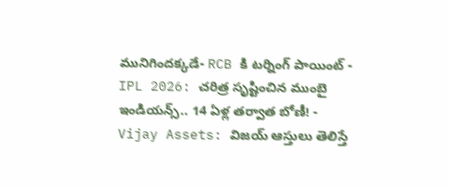మునిగిందక్కడే- RCB కి టర్నింగ్ పాయింట్ -
IPL 2026: చరిత్ర సృష్టించిన ముంబై ఇండియన్స్.. 14 ఏళ్ల తర్వాత బోణీ! -
Vijay Assets: విజయ్ ఆస్తులు తెలిస్తే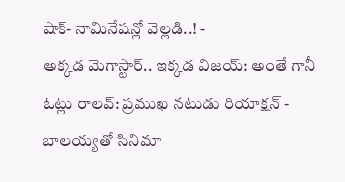షాక్- నామినేషన్లో వెల్లడి..! -
అక్కడ మెగాస్టార్.. ఇక్కడ విజయ్: అంతే గానీ ఓట్లు రాలవ్: ప్రముఖ నటుడు రియాక్షన్ -
బాలయ్యతో సినిమా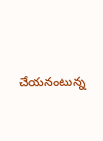చేయనంటున్న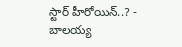స్టార్ హీరోయిన్..? -
బాలయ్య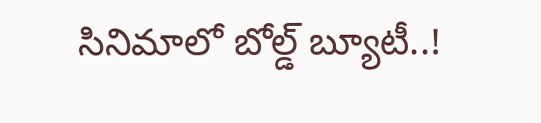సినిమాలో బోల్డ్ బ్యూటీ..!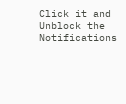Click it and Unblock the Notifications